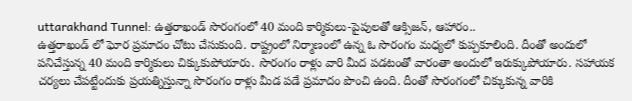uttarakhand Tunnel: ఉత్తరాఖండ్ సొరంగంలో 40 మంది కార్మికులు-పైపులతో ఆక్సిజన్, ఆహారం..
ఉత్తరాఖండ్ లో ఘోర ప్రమాదం చోటు చేసుకుంది. రాష్ట్రంలో నిర్మాణంలో ఉన్న ఓ సొరంగం మధ్యలో కుప్పకూలింది. దీంతో అందులో పనిచేస్తున్న 40 మంది కార్మికులు చిక్కుకుపోయారు. సొరంగం రాళ్లు వారి మీద పడటంతో వారంతా అందులో ఇరుక్కుపోయారు. సహాయక చర్యలు చేపట్టేందుకు ప్రయత్నిస్తున్నా సొరంగం రాళ్లు మీడ పడే ప్రమాదం పొంచి ఉంది. దీంతో సొరంగంలో చిక్కుకున్న వారికి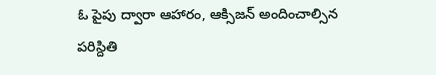ఓ పైపు ద్వారా ఆహారం, ఆక్సిజన్ అందించాల్సిన పరిస్దితి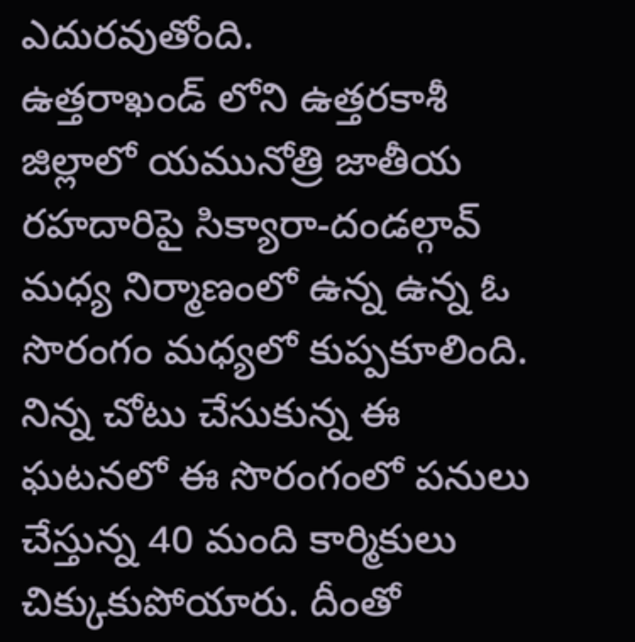ఎదురవుతోంది.
ఉత్తరాఖండ్ లోని ఉత్తరకాశీ జిల్లాలో యమునోత్రి జాతీయ రహదారిపై సిక్యారా-దండల్గావ్ మధ్య నిర్మాణంలో ఉన్న ఉన్న ఓ సొరంగం మధ్యలో కుప్పకూలింది. నిన్న చోటు చేసుకున్న ఈ ఘటనలో ఈ సొరంగంలో పనులు చేస్తున్న 40 మంది కార్మికులు చిక్కుకుపోయారు. దీంతో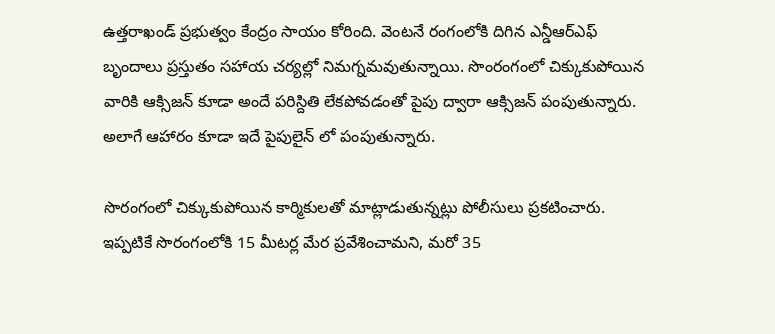ఉత్తరాఖండ్ ప్రభుత్వం కేంద్రం సాయం కోరింది. వెంటనే రంగంలోకి దిగిన ఎన్డీఆర్ఎఫ్ బృందాలు ప్రస్తుతం సహాయ చర్యల్లో నిమగ్నమవుతున్నాయి. సొంరంగంలో చిక్కుకుపోయిన వారికి ఆక్సిజన్ కూడా అందే పరిస్దితి లేకపోవడంతో పైపు ద్వారా ఆక్సిజన్ పంపుతున్నారు. అలాగే ఆహారం కూడా ఇదే పైపులైన్ లో పంపుతున్నారు.

సొరంగంలో చిక్కుకుపోయిన కార్మికులతో మాట్లాడుతున్నట్లు పోలీసులు ప్రకటించారు. ఇప్పటికే సొరంగంలోకి 15 మీటర్ల మేర ప్రవేశించామని, మరో 35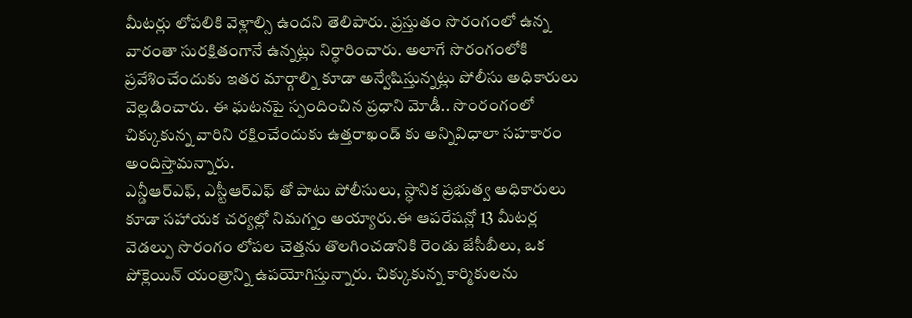మీటర్లు లోపలికి వెళ్లాల్సి ఉందని తెలిపారు. ప్రస్తుతం సొరంగంలో ఉన్న వారంతా సురక్షితంగానే ఉన్నట్లు నిర్ధారించారు. అలాగే సొరంగంలోకి ప్రవేశించేందుకు ఇతర మార్గాల్ని కూడా అన్వేషిస్తున్నట్లు పోలీసు అధికారులు వెల్లడించారు. ఈ ఘటనపై స్పందించిన ప్రధాని మోడీ.. సొంరంగంలో చిక్కుకున్న వారిని రక్షించేందుకు ఉత్తరాఖండ్ కు అన్నివిధాలా సహకారం అందిస్తామన్నారు.
ఎన్డీఆర్ఎఫ్, ఎస్టీఆర్ఎఫ్ తో పాటు పోలీసులు, స్ధానిక ప్రభుత్వ అధికారులు కూడా సహాయక చర్యల్లో నిమగ్నం అయ్యారు.ఈ ఆపరేషన్లో 13 మీటర్ల వెడల్పు సొరంగం లోపల చెత్తను తొలగించడానికి రెండు జేసీబీలు, ఒక పోక్లెయిన్ యంత్రాన్ని ఉపయోగిస్తున్నారు. చిక్కుకున్న కార్మికులను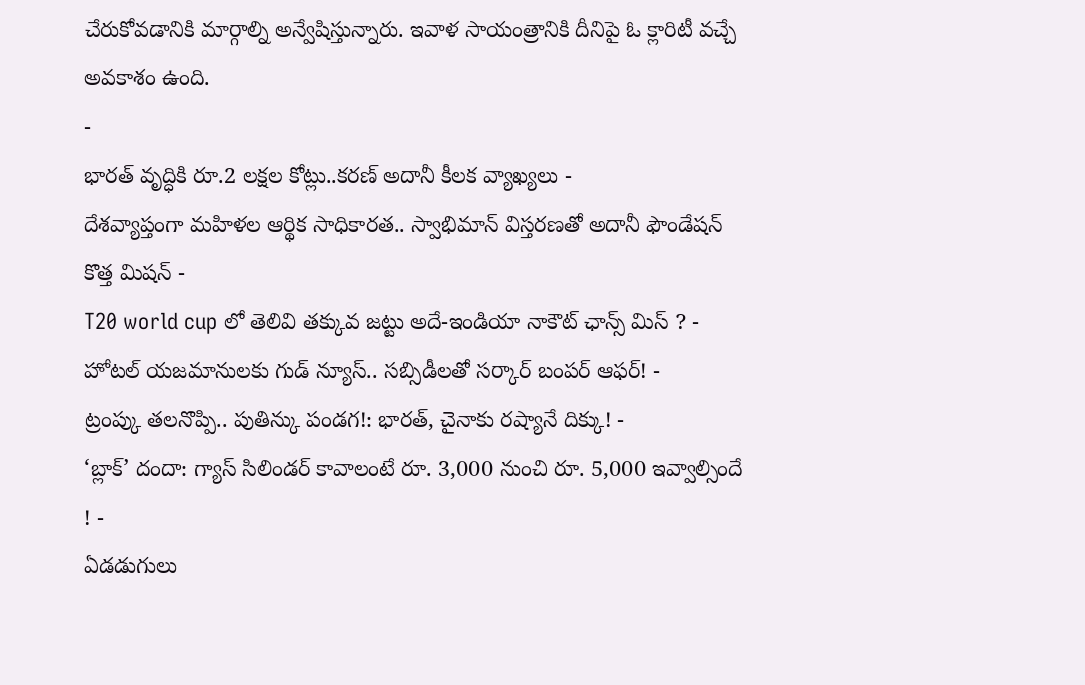చేరుకోవడానికి మార్గాల్ని అన్వేషిస్తున్నారు. ఇవాళ సాయంత్రానికి దీనిపై ఓ క్లారిటీ వచ్చే అవకాశం ఉంది.
-
భారత్ వృద్ధికి రూ.2 లక్షల కోట్లు..కరణ్ అదానీ కీలక వ్యాఖ్యలు -
దేశవ్యాప్తంగా మహిళల ఆర్థిక సాధికారత.. స్వాభిమాన్ విస్తరణతో అదానీ ఫౌండేషన్ కొత్త మిషన్ -
T20 world cup లో తెలివి తక్కువ జట్టు అదే-ఇండియా నాకౌట్ ఛాన్స్ మిస్ ? -
హోటల్ యజమానులకు గుడ్ న్యూస్.. సబ్సిడీలతో సర్కార్ బంపర్ ఆఫర్! -
ట్రంప్కు తలనొప్పి.. పుతిన్కు పండగ!: భారత్, చైనాకు రష్యానే దిక్కు! -
‘బ్లాక్’ దందా: గ్యాస్ సిలిండర్ కావాలంటే రూ. 3,000 నుంచి రూ. 5,000 ఇవ్వాల్సిందే ! -
ఏడడుగులు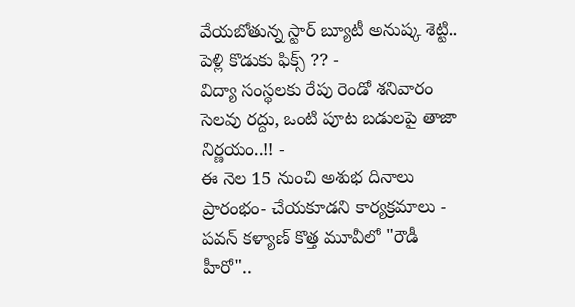వేయబోతున్న స్టార్ బ్యూటీ అనుష్క శెట్టి.. పెళ్లి కొడుకు ఫిక్స్ ?? -
విద్యా సంస్థలకు రేపు రెండో శనివారం సెలవు రద్దు, ఒంటి పూట బడులపై తాజా నిర్ణయం..!! -
ఈ నెల 15 నుంచి అశుభ దినాలు ప్రారంభం- చేయకూడని కార్యక్రమాలు -
పవన్ కళ్యాణ్ కొత్త మూవీలో "రౌడీ హీరో"..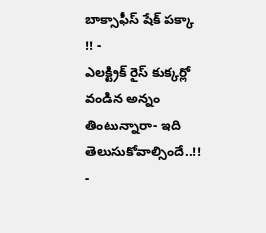బాక్సాఫీస్ షేక్ పక్కా !! -
ఎలక్ట్రిక్ రైస్ కుక్కర్లో వండిన అన్నం తింటున్నారా- ఇది తెలుసుకోవాల్సిందే..!! -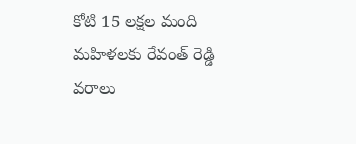కోటి 15 లక్షల మంది మహిళలకు రేవంత్ రెడ్డి వరాలు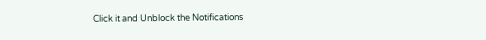Click it and Unblock the Notifications